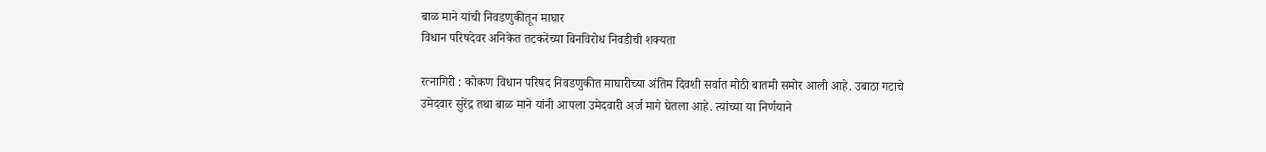बाळ माने यांची निवडणुकीतून माघार
विधान परिषदेवर अनिकेत तटकरेंच्या बिनविरोध निवडीची शक्यता

रत्नागिरी : कोकण विधान परिषद निवडणुकीत माघारीच्या अंतिम दिवशी सर्वात मोठी बातमी समोर आली आहे. उबाठा गटाचे उमेदवार सुरेंद्र तथा बाळ माने यांनी आपला उमेदवारी अर्ज मागे घेतला आहे. त्यांच्या या निर्णयाने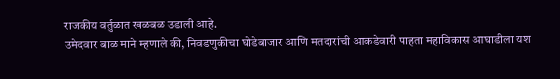राजकीय वर्तुळात खळबळ उडाली आहे.
उमेदवार बाळ माने म्हणाले की, निवडणुकीचा घोडेबाजार आणि मतदारांची आकडेवारी पाहता महाविकास आघाडीला यश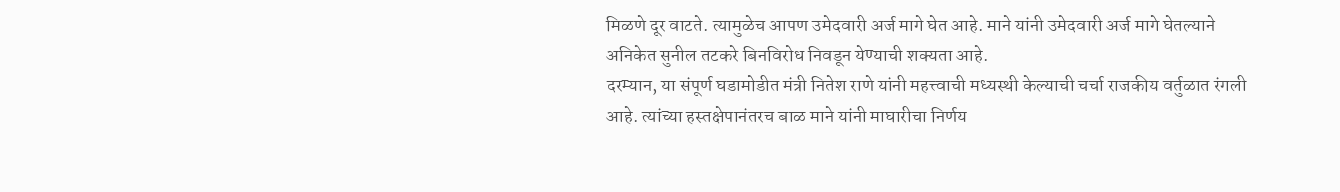मिळणे दूर वाटते. त्यामुळेच आपण उमेदवारी अर्ज मागे घेत आहे. माने यांनी उमेदवारी अर्ज मागे घेतल्याने अनिकेत सुनील तटकरे बिनविरोध निवडून येण्याची शक्यता आहे.
दरम्यान, या संपूर्ण घडामोडीत मंत्री नितेश राणे यांनी महत्त्वाची मध्यस्थी केल्याची चर्चा राजकीय वर्तुळात रंगली आहे. त्यांच्या हस्तक्षेपानंतरच बाळ माने यांनी माघारीचा निर्णय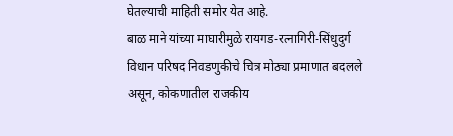घेतल्याची माहिती समोर येत आहे.
बाळ माने यांच्या माघारीमुळे रायगड-रत्नागिरी-सिंधुदुर्ग विधान परिषद निवडणुकीचे चित्र मोठ्या प्रमाणात बदलले असून, कोकणातील राजकीय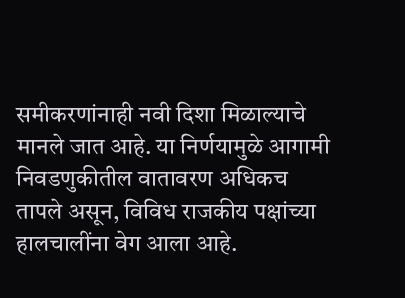समीकरणांनाही नवी दिशा मिळाल्याचे मानले जात आहे. या निर्णयामुळे आगामी निवडणुकीतील वातावरण अधिकच तापले असून, विविध राजकीय पक्षांच्या हालचालींना वेग आला आहे.